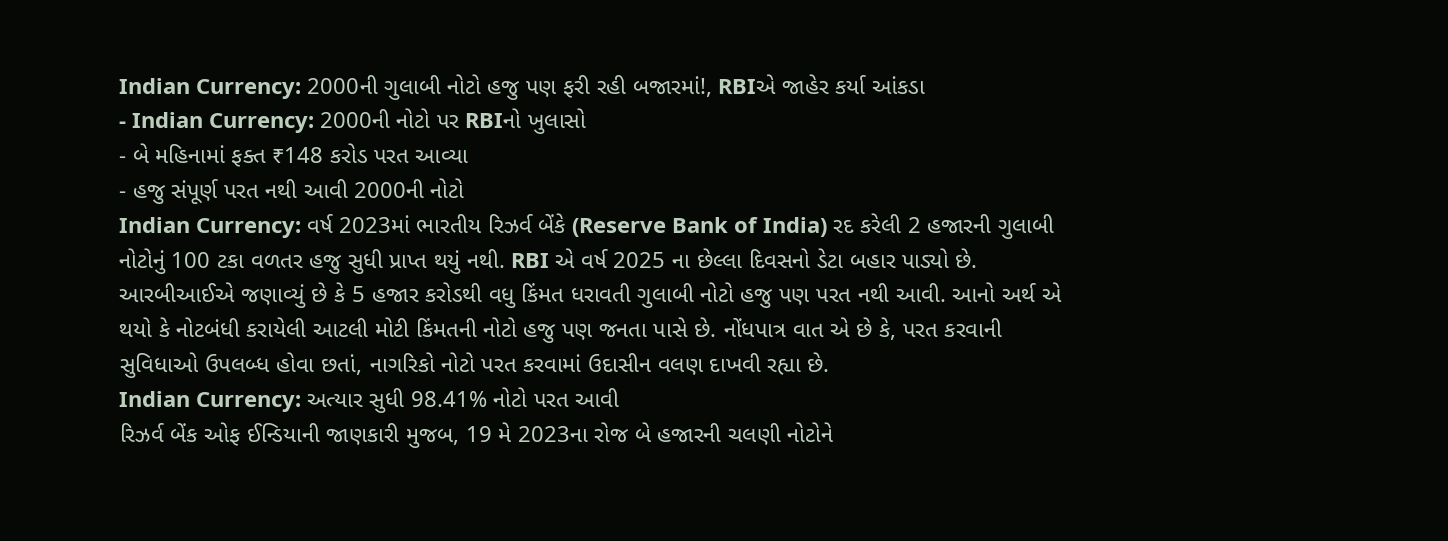Indian Currency: 2000ની ગુલાબી નોટો હજુ પણ ફરી રહી બજારમાં!, RBIએ જાહેર કર્યા આંકડા
- Indian Currency: 2000ની નોટો પર RBIનો ખુલાસો
- બે મહિનામાં ફક્ત ₹148 કરોડ પરત આવ્યા
- હજુ સંપૂર્ણ પરત નથી આવી 2000ની નોટો
Indian Currency: વર્ષ 2023માં ભારતીય રિઝર્વ બેંકે (Reserve Bank of India) રદ કરેલી 2 હજારની ગુલાબી નોટોનું 100 ટકા વળતર હજુ સુધી પ્રાપ્ત થયું નથી. RBI એ વર્ષ 2025 ના છેલ્લા દિવસનો ડેટા બહાર પાડ્યો છે. આરબીઆઈએ જણાવ્યું છે કે 5 હજાર કરોડથી વધુ કિંમત ધરાવતી ગુલાબી નોટો હજુ પણ પરત નથી આવી. આનો અર્થ એ થયો કે નોટબંધી કરાયેલી આટલી મોટી કિંમતની નોટો હજુ પણ જનતા પાસે છે. નોંધપાત્ર વાત એ છે કે, પરત કરવાની સુવિધાઓ ઉપલબ્ધ હોવા છતાં, નાગરિકો નોટો પરત કરવામાં ઉદાસીન વલણ દાખવી રહ્યા છે.
Indian Currency: અત્યાર સુધી 98.41% નોટો પરત આવી
રિઝર્વ બેંક ઓફ ઈન્ડિયાની જાણકારી મુજબ, 19 મે 2023ના રોજ બે હજારની ચલણી નોટોને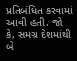પ્રતિબંધિત કરવામાં આવી હતી. જો કે, સમગ્ર દેશમાંથી બે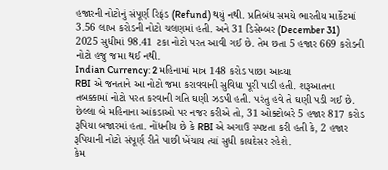હજારની નોટોનું સંપૂર્ણ રિફંડ (Refund) થયું નથી. પ્રતિબંધ સમયે ભારતીય માર્કેટમાં 3.56 લાખ કરોડની નોટો ચલણમાં હતી. અને 31 ડિસેમ્બર (December 31) 2025 સુધીમાં 98.41 ટકા નોટો પરત આવી ગઈ છે. તેમ છતા 5 હજાર 669 કરોડની નોટો હજુ જમા થઈ નથી.
Indian Currency: 2 મહિનામાં માત્ર 148 કરોડ પાછા આવ્યા
RBI એ જનતાને આ નોટો જમા કરાવવાની સુવિધા પૂરી પાડી હતી. શરૂઆતના તબક્કામાં નોટો પરત કરવાની ગતિ ઘણી ઝડપી હતી. પરંતુ હવે તે ઘણી પડી ગઈ છે. છેલ્લા બે મહિનાના આંકડાઓ પર નજર કરીએ તો, 31 ઓક્ટોબરે 5 હજાર 817 કરોડ રૂપિયા બજારમાં હતા. નોંધનીય છે કે RBI એ અગાઉ સ્પષ્ટતા કરી હતી કે, 2 હજાર રૂપિયાની નોટો સંપૂર્ણ રીતે પાછી ખેંચાય ત્યાં સુધી કાયદેસર રહેશે.
કેમ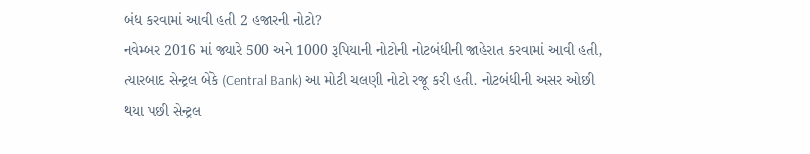બંધ કરવામાં આવી હતી 2 હજારની નોટો?
નવેમ્બર 2016 માં જ્યારે 500 અને 1000 રૂપિયાની નોટોની નોટબંધીની જાહેરાત કરવામાં આવી હતી, ત્યારબાદ સેન્ટ્રલ બેંકે (Central Bank) આ મોટી ચલણી નોટો રજૂ કરી હતી. નોટબંધીની અસર ઓછી થયા પછી સેન્ટ્રલ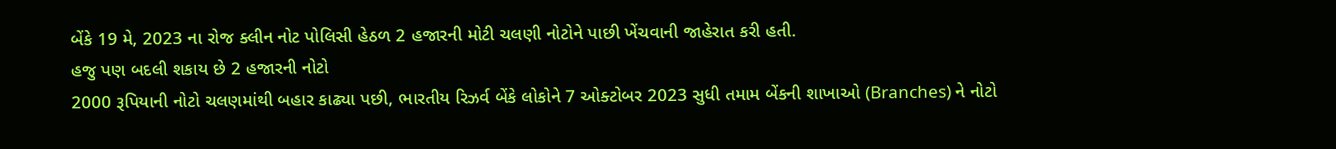બેંકે 19 મે, 2023 ના રોજ ક્લીન નોટ પોલિસી હેઠળ 2 હજારની મોટી ચલણી નોટોને પાછી ખેંચવાની જાહેરાત કરી હતી.
હજુ પણ બદલી શકાય છે 2 હજારની નોટો
2000 રૂપિયાની નોટો ચલણમાંથી બહાર કાઢ્યા પછી, ભારતીય રિઝર્વ બેંકે લોકોને 7 ઓક્ટોબર 2023 સુધી તમામ બેંકની શાખાઓ (Branches) ને નોટો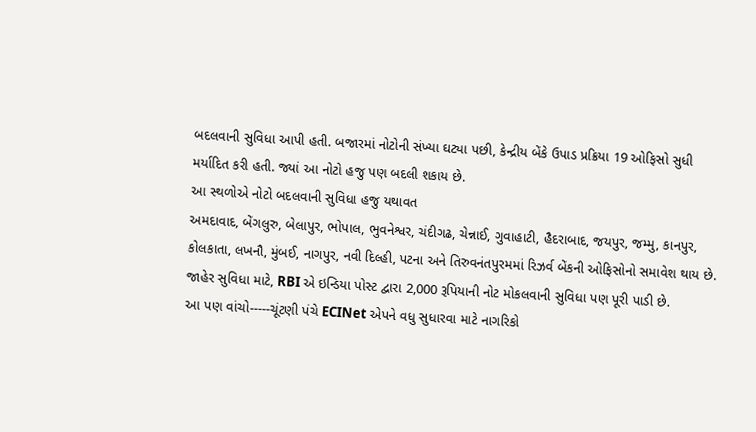બદલવાની સુવિધા આપી હતી. બજારમાં નોટોની સંખ્યા ઘટ્યા પછી, કેન્દ્રીય બેંકે ઉપાડ પ્રક્રિયા 19 ઓફિસો સુધી મર્યાદિત કરી હતી. જ્યાં આ નોટો હજુ પણ બદલી શકાય છે.
આ સ્થળોએ નોટો બદલવાની સુવિધા હજુ યથાવત
અમદાવાદ, બેંગલુરુ, બેલાપુર, ભોપાલ, ભુવનેશ્વર, ચંદીગઢ, ચેન્નાઈ, ગુવાહાટી, હૈદરાબાદ, જયપુર, જમ્મુ, કાનપુર, કોલકાતા, લખનૌ, મુંબઈ, નાગપુર, નવી દિલ્હી, પટના અને તિરુવનંતપુરમમાં રિઝર્વ બેંકની ઓફિસોનો સમાવેશ થાય છે. જાહેર સુવિધા માટે, RBI એ ઇન્ડિયા પોસ્ટ દ્વારા 2,000 રૂપિયાની નોટ મોકલવાની સુવિધા પણ પૂરી પાડી છે.
આ પણ વાંચો-----ચૂંટણી પંચે ECINet એપને વધુ સુધારવા માટે નાગરિકો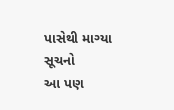પાસેથી માગ્યા સૂચનો
આ પણ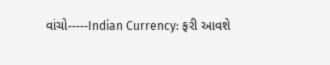વાંચો-----Indian Currency: ફરી આવશે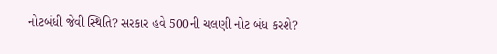નોટબંધી જેવી સ્થિતિ? સરકાર હવે 500ની ચલણી નોટ બંધ કરશે?